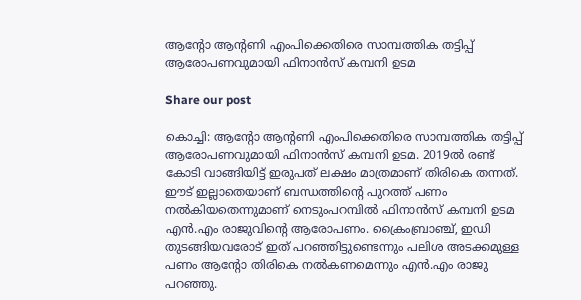ആന്റോ ആന്റണി എംപിക്കെതിരെ സാമ്പത്തിക തട്ടിപ്പ് ആരോപണവുമായി ഫിനാൻസ് കമ്പനി ഉടമ

Share our post

കൊച്ചി: ആന്റോ ആന്റണി എംപിക്കെതിരെ സാമ്പത്തിക തട്ടിപ്പ് ആരോപണവുമായി ഫിനാൻസ് കമ്പനി ഉടമ. 2019ൽ രണ്ട് കോടി വാങ്ങിയിട്ട് ഇരുപത് ലക്ഷം മാത്രമാണ് തിരികെ തന്നത്. ഈട് ഇല്ലാതെയാണ് ബന്ധത്തിന്റെ പുറത്ത് പണം നൽകിയതെന്നുമാണ് നെടുംപറമ്പിൽ ഫിനാൻസ് കമ്പനി ഉടമ എൻ.എം രാജുവിന്റെ ആരോപണം. ക്രൈംബ്രാഞ്ച്, ഇഡി തുടങ്ങിയവരോട് ഇത് പറഞ്ഞിട്ടുണ്ടെന്നും പലിശ അടക്കമുള്ള പണം ആന്റോ തിരികെ നൽകണമെന്നും എൻ.എം രാജു പറഞ്ഞു.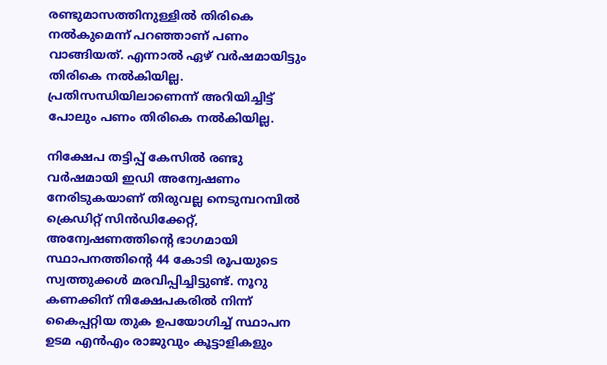രണ്ടുമാസത്തിനുള്ളിൽ തിരികെ നൽകുമെന്ന് പറഞ്ഞാണ് പണം വാങ്ങിയത്. എന്നാൽ ഏഴ് വർഷമായിട്ടും തിരികെ നൽകിയില്ല. പ്രതിസന്ധിയിലാണെന്ന് അറിയിച്ചിട്ട് പോലും പണം തിരികെ നൽകിയില്ല.

നിക്ഷേപ തട്ടിപ്പ് കേസിൽ രണ്ടു വർഷമായി ഇഡി അന്വേഷണം നേരിടുകയാണ് തിരുവല്ല നെടുമ്പറമ്പിൽ ക്രെഡിറ്റ് സിൻഡിക്കേറ്റ്, അന്വേഷണത്തിന്‍റെ ഭാഗമായി സ്ഥാപനത്തിന്‍റെ 44 കോടി രൂപയുടെ സ്വത്തുക്കൾ മരവിപ്പിച്ചിട്ടുണ്ട്. നൂറു കണക്കിന് നിക്ഷേപകരിൽ നിന്ന് കൈപ്പറ്റിയ തുക ഉപയോഗിച്ച് സ്ഥാപന ഉടമ എൻഎം രാജുവും കൂട്ടാളികളും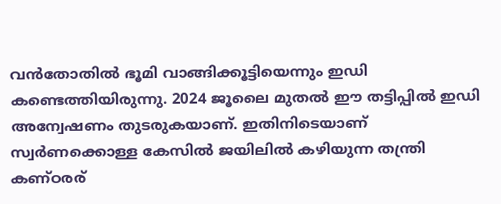വൻതോതിൽ ഭൂമി വാങ്ങിക്കൂട്ടിയെന്നും ഇഡി കണ്ടെത്തിയിരുന്നു. 2024 ജൂലൈ മുതൽ ഈ തട്ടിപ്പിൽ ഇഡി അന്വേഷണം തുടരുകയാണ്. ഇതിനിടെയാണ് സ്വർണക്കൊള്ള കേസിൽ ജയിലിൽ കഴിയുന്ന തന്ത്രി കണ്ഠരര്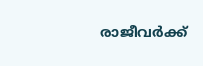രാജീവർക്ക്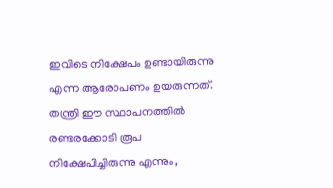ഇവിടെ നിക്ഷേപം ഉണ്ടായിരുന്നു എന്ന ആരോപണം ഉയരുന്നത്. തന്ത്രി ഈ സ്ഥാപനത്തിൽ രണ്ടരക്കോടി രൂപ നിക്ഷേപിച്ചിരുന്നു എന്നും,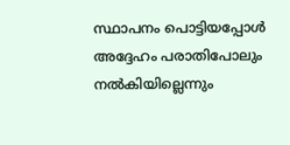സ്ഥാപനം പൊട്ടിയപ്പോൾ അദ്ദേഹം പരാതിപോലും നൽകിയില്ലെന്നും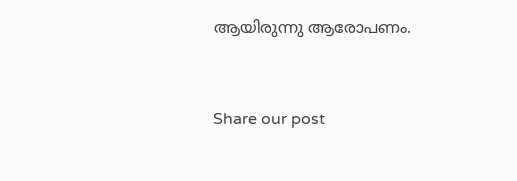ആയിരുന്നു ആരോപണം.


Share our post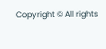Copyright © All rights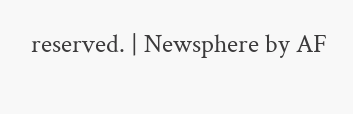reserved. | Newsphere by AF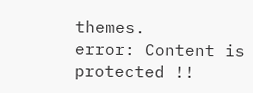themes.
error: Content is protected !!